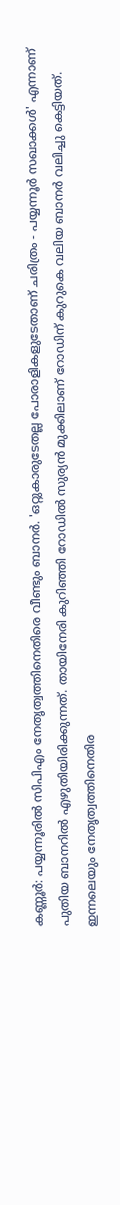കണ്ണൂർ: പയ്യന്നൂരിൽ സിപിഎം നേതൃത്വത്തിനെതിരെ വീണ്ടും ബാനർ. 'ഒറ്റുകാരുടേതല്ല പോരാളികളുടേതാണ് ചരിത്രം - പയ്യന്നൂർ സഖാക്കൾ' എന്നാണ് പുതിയ ബാനറിൽ എഴുതിയിരിക്കുന്നത്. തായിനേരി കുറിഞ്ഞി റോഡിൽ സുര്യൻ മുക്കിലാണ് റോഡിന് കുറുകെ വലിയ ബാനർ വലിച്ചു കെട്ടിയത്.
ഇന്നലെയും നേതൃത്വത്തിനെതിര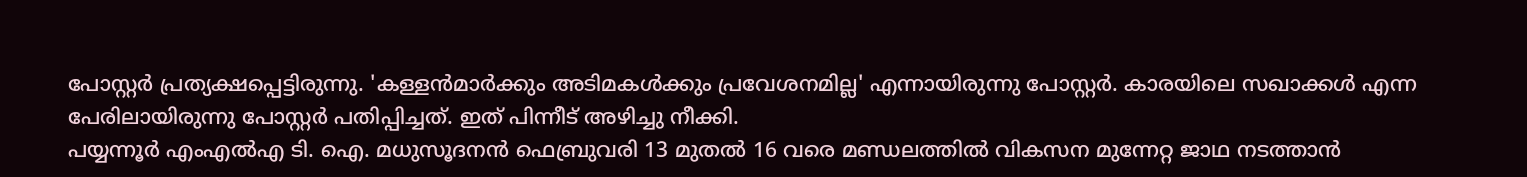പോസ്റ്റർ പ്രത്യക്ഷപ്പെട്ടിരുന്നു. 'കള്ളൻമാർക്കും അടിമകൾക്കും പ്രവേശനമില്ല' എന്നായിരുന്നു പോസ്റ്റർ. കാരയിലെ സഖാക്കൾ എന്ന പേരിലായിരുന്നു പോസ്റ്റർ പതിപ്പിച്ചത്. ഇത് പിന്നീട് അഴിച്ചു നീക്കി.
പയ്യന്നൂർ എംഎൽഎ ടി. ഐ. മധുസൂദനൻ ഫെബ്രുവരി 13 മുതൽ 16 വരെ മണ്ഡലത്തിൽ വികസന മുന്നേറ്റ ജാഥ നടത്താൻ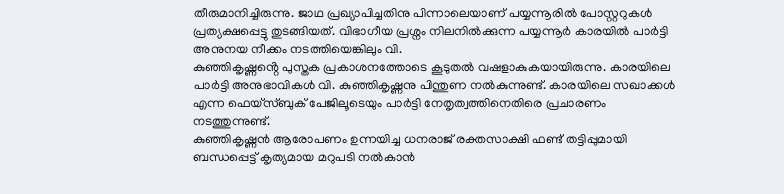തീരുമാനിച്ചിരുന്നു. ജാഥ പ്രഖ്യാപിച്ചതിനു പിന്നാലെയാണ് പയ്യന്നൂരിൽ പോസ്റ്ററുകൾ പ്രത്യക്ഷപ്പെട്ടു തുടങ്ങിയത്. വിഭാഗീയ പ്രശ്നം നിലനിൽക്കുന്ന പയ്യന്നൂർ കാരയിൽ പാർട്ടി അനുനയ നീക്കം നടത്തിയെങ്കിലും വി.
കുഞ്ഞികൃഷ്ണൻ്റെ പുസ്തക പ്രകാശനത്തോടെ കൂടുതൽ വഷളാകുകയായിരുന്നു. കാരയിലെ പാർട്ടി അനുഭാവികൾ വി. കുഞ്ഞികൃഷ്ണനു പിന്തുണ നൽകുന്നുണ്ട്. കാരയിലെ സഖാക്കൾ എന്ന ഫെയ്സ്ബുക് പേജിലൂടെയും പാർട്ടി നേതൃത്വത്തിനെതിരെ പ്രചാരണം നടത്തുന്നുണ്ട്.
കുഞ്ഞികൃഷ്ണൻ ആരോപണം ഉന്നയിച്ച ധനരാജ് രക്തസാക്ഷി ഫണ്ട് തട്ടിപ്പുമായി ബന്ധപ്പെട്ട് കൃത്യമായ മറുപടി നൽകാൻ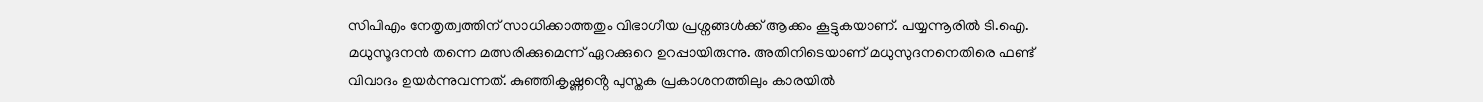സിപിഎം നേതൃത്വത്തിന് സാധിക്കാത്തതും വിഭാഗീയ പ്രശ്നങ്ങൾക്ക് ആക്കം കൂട്ടുകയാണ്. പയ്യന്നൂരിൽ ടി.ഐ. മധുസൂദനൻ തന്നെ മത്സരിക്കുമെന്ന് ഏറക്കുറെ ഉറപ്പായിരുന്നു. അതിനിടെയാണ് മധുസുദനനെതിരെ ഫണ്ട് വിവാദം ഉയർന്നുവന്നത്. കുഞ്ഞികൃഷ്ണൻ്റെ പുസ്തക പ്രകാശനത്തിലും കാരയിൽ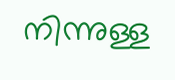നിന്നുള്ള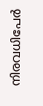നിരവധിപേർ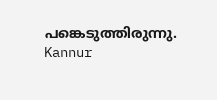പങ്കെടുത്തിരുന്നു.
Kannur